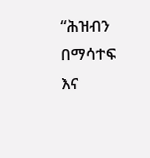“ሕዝብን በማሳተፍ እና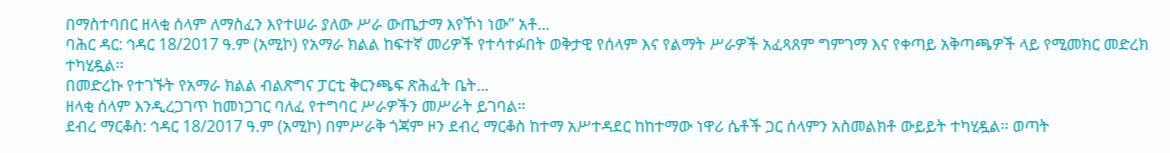በማስተባበር ዘላቂ ሰላም ለማስፈን እየተሠራ ያለው ሥራ ውጤታማ እየኾነ ነው” አቶ...
ባሕር ዳር: ኅዳር 18/2017 ዓ.ም (አሚኮ) የአማራ ክልል ከፍተኛ መሪዎች የተሳተፉበት ወቅታዊ የሰላም እና የልማት ሥራዎች አፈጻጸም ግምገማ እና የቀጣይ አቅጣጫዎች ላይ የሚመክር መድረክ ተካሂዷል፡፡
በመድረኩ የተገኙት የአማራ ክልል ብልጽግና ፓርቲ ቅርንጫፍ ጽሕፈት ቤት...
ዘላቂ ሰላም እንዲረጋገጥ ከመነጋገር ባለፈ የተግባር ሥራዎችን መሥራት ይገባል።
ደብረ ማርቆስ: ኅዳር 18/2017 ዓ.ም (አሚኮ) በምሥራቅ ጎጃም ዞን ደብረ ማርቆስ ከተማ አሥተዳደር ከከተማው ነዋሪ ሴቶች ጋር ሰላምን አስመልክቶ ውይይት ተካሂዷል፡፡ ወጣት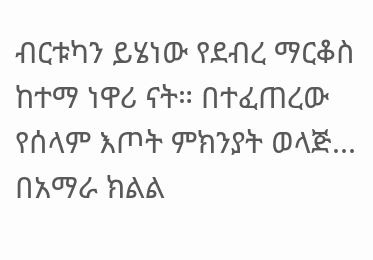ብርቱካን ይሄነው የደብረ ማርቆስ ከተማ ነዋሪ ናት። በተፈጠረው የሰላም እጦት ምክንያት ወላጅ...
በአማራ ክልል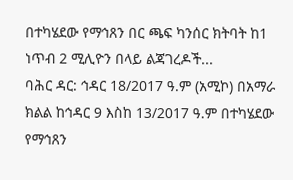በተካሄደው የማኅጸን በር ጫፍ ካንሰር ክትባት ከ1 ነጥብ 2 ሚሊዮን በላይ ልጃገረዶች...
ባሕር ዳር: ኅዳር 18/2017 ዓ.ም (አሚኮ) በአማራ ክልል ከኅዳር 9 እስከ 13/2017 ዓ.ም በተካሄደው የማኅጸን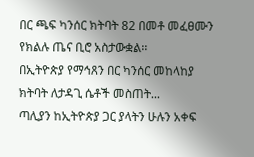በር ጫፍ ካንሰር ክትባት 82 በመቶ መፈፀሙን የክልሉ ጤና ቢሮ አስታውቋል፡፡
በኢትዮጵያ የማኅጸን በር ካንሰር መከላከያ ክትባት ለታዳጊ ሴቶች መስጠት...
ጣሊያን ከኢትዮጵያ ጋር ያላትን ሁሉን አቀፍ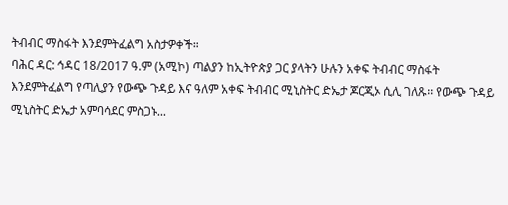ትብብር ማስፋት እንደምትፈልግ አስታዎቀች።
ባሕር ዳር: ኅዳር 18/2017 ዓ.ም (አሚኮ) ጣልያን ከኢትዮጵያ ጋር ያላትን ሁሉን አቀፍ ትብብር ማስፋት እንደምትፈልግ የጣሊያን የውጭ ጉዳይ እና ዓለም አቀፍ ትብብር ሚኒስትር ድኤታ ጆርጂኦ ሲሊ ገለጹ፡፡ የውጭ ጉዳይ ሚኒስትር ድኤታ አምባሳደር ምስጋኑ...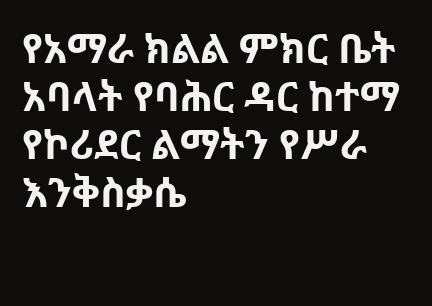የአማራ ክልል ምክር ቤት አባላት የባሕር ዳር ከተማ የኮሪደር ልማትን የሥራ እንቅስቃሴ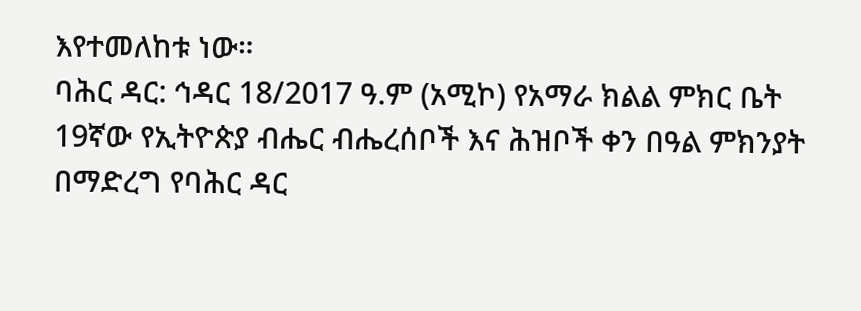እየተመለከቱ ነው።
ባሕር ዳር: ኅዳር 18/2017 ዓ.ም (አሚኮ) የአማራ ክልል ምክር ቤት 19ኛው የኢትዮጵያ ብሔር ብሔረሰቦች እና ሕዝቦች ቀን በዓል ምክንያት በማድረግ የባሕር ዳር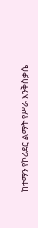ከተማን የኮሪደር ልማት የሥራ እንቅስቃሴ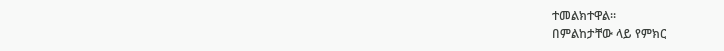ተመልክተዋል።
በምልከታቸው ላይ የምክር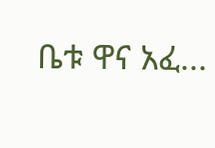ቤቱ ዋና አፈ...